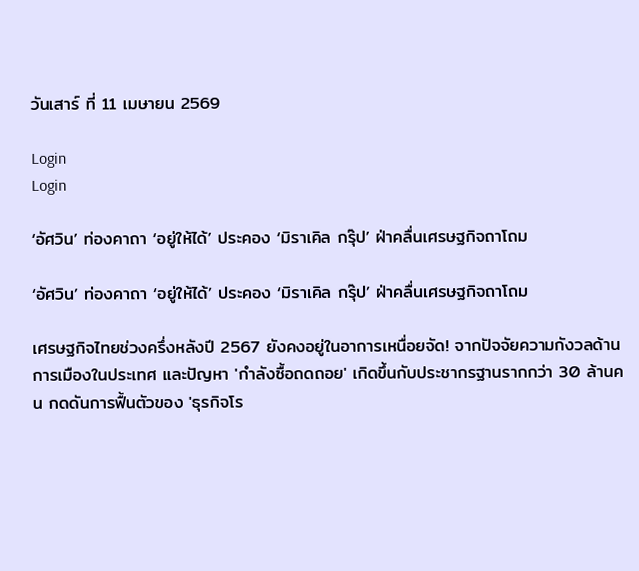วันเสาร์ ที่ 11 เมษายน 2569

Login
Login

‘อัศวิน’ ท่องคาถา ‘อยู่ให้ได้’ ประคอง ‘มิราเคิล กรุ๊ป’ ฝ่าคลื่นเศรษฐกิจถาโถม

‘อัศวิน’ ท่องคาถา ‘อยู่ให้ได้’ ประคอง ‘มิราเคิล กรุ๊ป’ ฝ่าคลื่นเศรษฐกิจถาโถม

เศรษฐกิจไทยช่วงครึ่งหลังปี 2567 ยังคงอยู่ในอาการเหนื่อยจัด! จากปัจจัยความกังวลด้านการเมืองในประเทศ และปัญหา 'กำลังซื้อถดถอย' เกิดขึ้นกับประชากรฐานรากกว่า 30 ล้านคน กดดันการฟื้นตัวของ 'ธุรกิจโร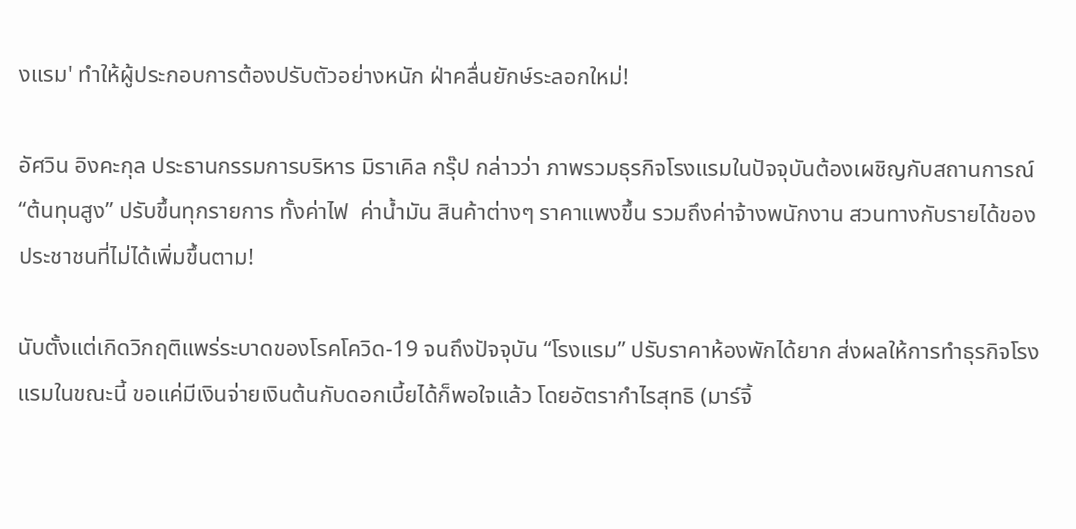งแรม' ทำให้ผู้ประกอบการต้องปรับตัวอย่างหนัก ฝ่าคลื่นยักษ์ระลอกใหม่!

อัศวิน อิงคะกุล ประธานกรรมการบริหาร มิราเคิล กรุ๊ป กล่าวว่า ภาพรวมธุรกิจโรงแรมในปัจจุบันต้องเผชิญกับสถานการณ์ “ต้นทุนสูง” ปรับขึ้นทุกรายการ ทั้งค่าไฟ  ค่าน้ำมัน สินค้าต่างๆ ราคาแพงขึ้น รวมถึงค่าจ้างพนักงาน สวนทางกับรายได้ของประชาชนที่ไม่ได้เพิ่มขึ้นตาม!

นับตั้งแต่เกิดวิกฤติแพร่ระบาดของโรคโควิด-19 จนถึงปัจจุบัน “โรงแรม” ปรับราคาห้องพักได้ยาก ส่งผลให้การทำธุรกิจโรงแรมในขณะนี้ ขอแค่มีเงินจ่ายเงินต้นกับดอกเบี้ยได้ก็พอใจแล้ว โดยอัตรากำไรสุทธิ (มาร์จิ้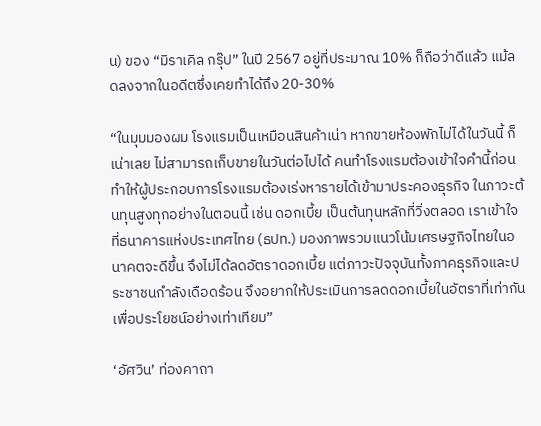น) ของ “มิราเคิล กรุ๊ป” ในปี 2567 อยู่ที่ประมาณ 10% ก็ถือว่าดีแล้ว แม้ลดลงจากในอดีตซึ่งเคยทำได้ถึง 20-30%

“ในมุมมองผม โรงแรมเป็นเหมือนสินค้าเน่า หากขายห้องพักไม่ได้ในวันนี้ ก็เน่าเลย ไม่สามารถเก็บขายในวันต่อไปได้ คนทำโรงแรมต้องเข้าใจคำนี้ก่อน ทำให้ผู้ประกอบการโรงแรมต้องเร่งหารายได้เข้ามาประคองธุรกิจ ในภาวะต้นทุนสูงทุกอย่างในตอนนี้ เช่น ดอกเบี้ย เป็นต้นทุนหลักที่วิ่งตลอด เราเข้าใจที่ธนาคารแห่งประเทศไทย (ธปท.) มองภาพรวมแนวโน้มเศรษฐกิจไทยในอนาคตจะดีขึ้น จึงไม่ได้ลดอัตราดอกเบี้ย แต่ภาวะปัจจุบันทั้งภาคธุรกิจและประชาชนกำลังเดือดร้อน จึงอยากให้ประเมินการลดดอกเบี้ยในอัตราที่เท่ากัน เพื่อประโยชน์อย่างเท่าเทียม”

‘อัศวิน’ ท่องคาถา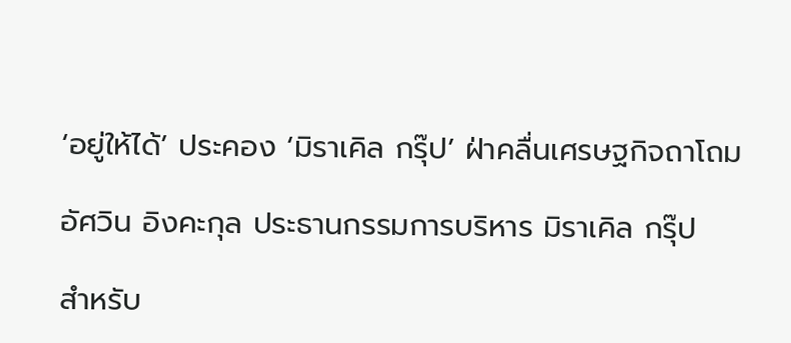‘อยู่ให้ได้’ ประคอง ‘มิราเคิล กรุ๊ป’ ฝ่าคลื่นเศรษฐกิจถาโถม

อัศวิน อิงคะกุล ประธานกรรมการบริหาร มิราเคิล กรุ๊ป

สำหรับ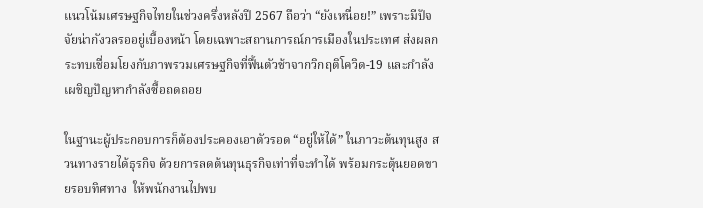แนวโน้มเศรษฐกิจไทยในช่วงครึ่งหลังปี 2567 ถือว่า “ยังเหนื่อย!” เพราะมีปัจจัยน่ากังวลรออยู่เบื้องหน้า โดยเฉพาะสถานการณ์การเมืองในประเทศ ส่งผลกระทบเชื่อมโยงกับภาพรวมเศรษฐกิจที่ฟื้นตัวช้าจากวิกฤติโควิด-19 และกำลังเผชิญปัญหากำลังซื้อถดถอย

ในฐานะผู้ประกอบการก็ต้องประคองเอาตัวรอด “อยู่ให้ได้” ในภาวะต้นทุนสูง สวนทางรายได้ธุรกิจ ด้วยการลดต้นทุนธุรกิจเท่าที่จะทำได้ พร้อมกระตุ้นยอดขายรอบทิศทาง  ให้พนักงานไปพบ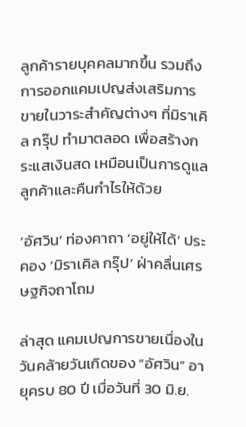ลูกค้ารายบุคคลมากขึ้น รวมถึงการออกแคมเปญส่งเสริมการขายในวาระสำคัญต่างๆ ที่มิราเคิล กรุ๊ป ทำมาตลอด เพื่อสร้างกระแสเงินสด เหมือนเป็นการดูแลลูกค้าและคืนกำไรให้ด้วย

‘อัศวิน’ ท่องคาถา ‘อยู่ให้ได้’ ประคอง ‘มิราเคิล กรุ๊ป’ ฝ่าคลื่นเศรษฐกิจถาโถม

ล่าสุด แคมเปญการขายเนื่องในวันคล้ายวันเกิดของ “อัศวิน” อายุครบ 80 ปี เมื่อวันที่ 30 มิ.ย.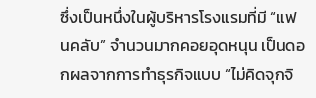ซึ่งเป็นหนึ่งในผู้บริหารโรงแรมที่มี “แฟนคลับ” จำนวนมากคอยอุดหนุน เป็นดอกผลจากการทำธุรกิจแบบ “ไม่คิดจุกจิ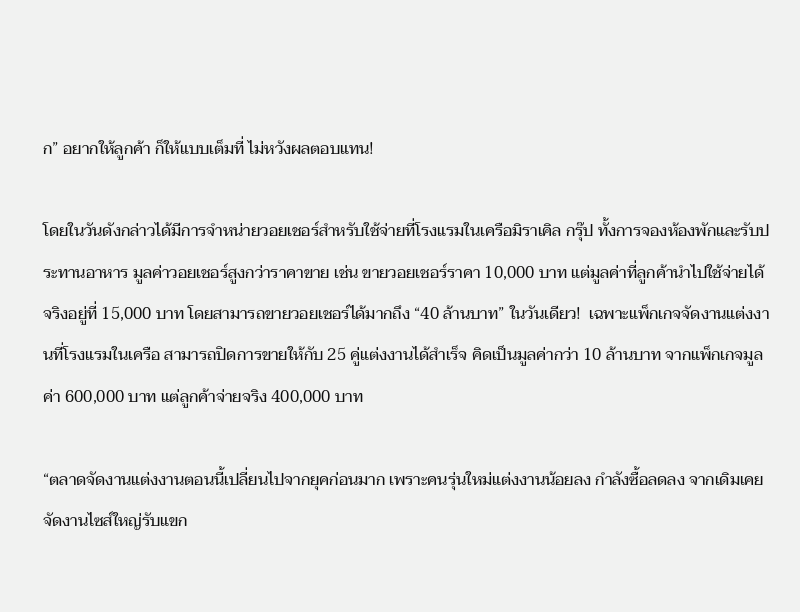ก” อยากให้ลูกค้า ก็ให้แบบเต็มที่ ไม่หวังผลตอบแทน!

โดยในวันดังกล่าวได้มีการจำหน่ายวอยเชอร์สำหรับใช้จ่ายที่โรงแรมในเครือมิราเคิล กรุ๊ป ทั้งการจองห้องพักและรับประทานอาหาร มูลค่าวอยเชอร์สูงกว่าราคาขาย เช่น ขายวอยเชอร์ราคา 10,000 บาท แต่มูลค่าที่ลูกค้านำไปใช้จ่ายได้จริงอยู่ที่ 15,000 บาท โดยสามารถขายวอยเชอร์ได้มากถึง “40 ล้านบาท” ในวันเดียว!  เฉพาะแพ็กเกจจัดงานแต่งงานที่โรงแรมในเครือ สามารถปิดการขายให้กับ 25 คู่แต่งงานได้สำเร็จ คิดเป็นมูลค่ากว่า 10 ล้านบาท จากแพ็กเกจมูลค่า 600,000 บาท แต่ลูกค้าจ่ายจริง 400,000 บาท

“ตลาดจัดงานแต่งงานตอนนี้เปลี่ยนไปจากยุคก่อนมาก เพราะคนรุ่นใหม่แต่งงานน้อยลง กำลังซื้อลดลง จากเดิมเคยจัดงานไซส์ใหญ่รับแขก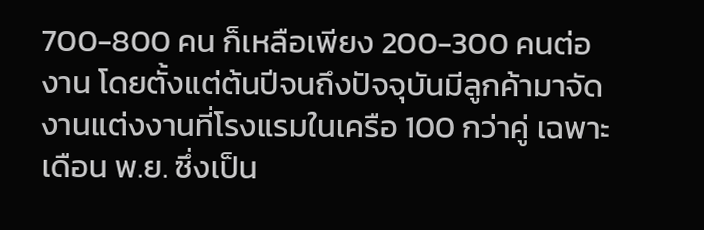700-800 คน ก็เหลือเพียง 200-300 คนต่องาน โดยตั้งแต่ต้นปีจนถึงปัจจุบันมีลูกค้ามาจัดงานแต่งงานที่โรงแรมในเครือ 100 กว่าคู่ เฉพาะเดือน พ.ย. ซึ่งเป็น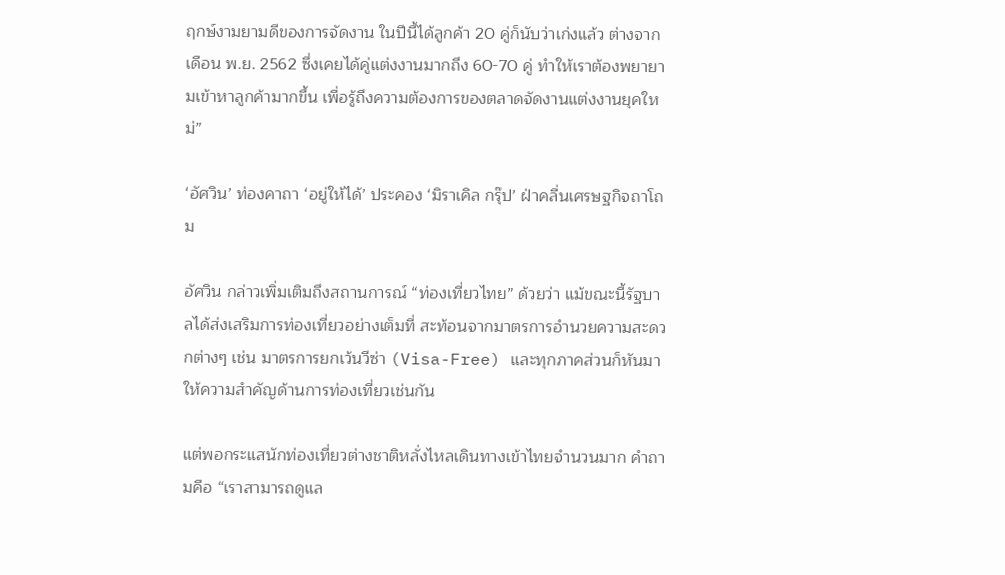ฤกษ์งามยามดีของการจัดงาน ในปีนี้ได้ลูกค้า 20 คู่ก็นับว่าเก่งแล้ว ต่างจากเดือน พ.ย. 2562 ซึ่งเคยได้คู่แต่งงานมากถึง 60-70 คู่ ทำให้เราต้องพยายามเข้าหาลูกค้ามากขึ้น เพื่อรู้ถึงความต้องการของตลาดจัดงานแต่งงานยุคใหม่”

‘อัศวิน’ ท่องคาถา ‘อยู่ให้ได้’ ประคอง ‘มิราเคิล กรุ๊ป’ ฝ่าคลื่นเศรษฐกิจถาโถม

อัศวิน กล่าวเพิ่มเติมถึงสถานการณ์ “ท่องเที่ยวไทย” ด้วยว่า แม้ขณะนี้รัฐบาลได้ส่งเสริมการท่องเที่ยวอย่างเต็มที่ สะท้อนจากมาตรการอำนวยความสะดวกต่างๆ เช่น มาตรการยกเว้นวีซ่า (Visa-Free) และทุกภาคส่วนก็หันมาให้ความสำคัญด้านการท่องเที่ยวเช่นกัน

แต่พอกระแสนักท่องเที่ยวต่างชาติหลั่งไหลเดินทางเข้าไทยจำนวนมาก คำถามคือ “เราสามารถดูแล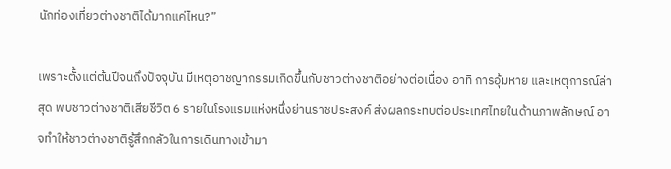นักท่องเที่ยวต่างชาติได้มากแค่ไหน?”

เพราะตั้งแต่ต้นปีจนถึงปัจจุบัน มีเหตุอาชญากรรมเกิดขึ้นกับชาวต่างชาติอย่างต่อเนื่อง อาทิ การอุ้มหาย และเหตุการณ์ล่าสุด พบชาวต่างชาติเสียชีวิต 6 รายในโรงแรมแห่งหนึ่งย่านราชประสงค์ ส่งผลกระทบต่อประเทศไทยในด้านภาพลักษณ์ อาจทำให้ชาวต่างชาติรู้สึกกลัวในการเดินทางเข้ามา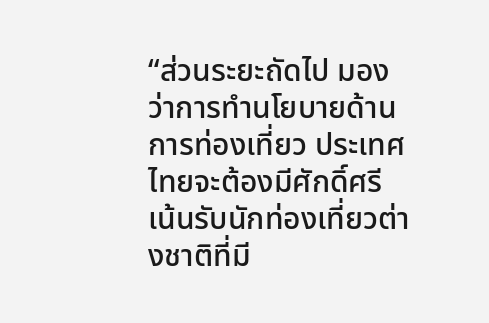“ส่วนระยะถัดไป มองว่าการทำนโยบายด้านการท่องเที่ยว ประเทศไทยจะต้องมีศักดิ์ศรี เน้นรับนักท่องเที่ยวต่างชาติที่มี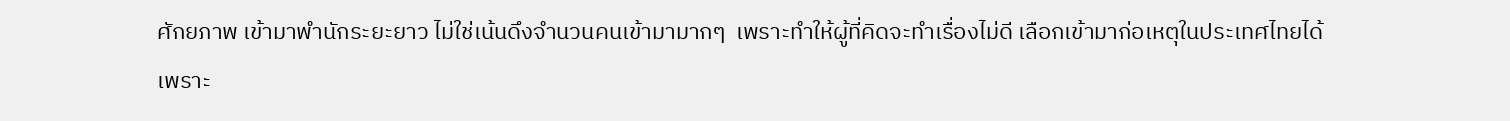ศักยภาพ เข้ามาพำนักระยะยาว ไม่ใช่เน้นดึงจำนวนคนเข้ามามากๆ  เพราะทำให้ผู้ที่คิดจะทำเรื่องไม่ดี เลือกเข้ามาก่อเหตุในประเทศไทยได้ เพราะ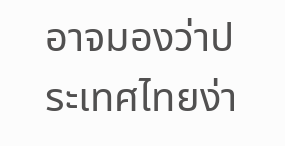อาจมองว่าประเทศไทยง่า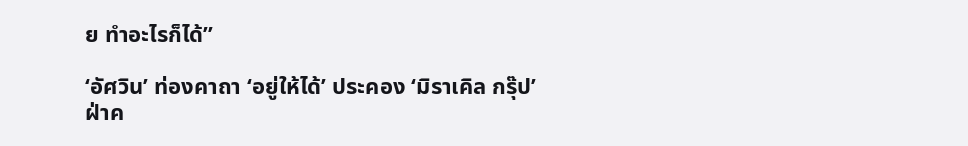ย ทำอะไรก็ได้”

‘อัศวิน’ ท่องคาถา ‘อยู่ให้ได้’ ประคอง ‘มิราเคิล กรุ๊ป’ ฝ่าค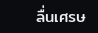ลื่นเศรษ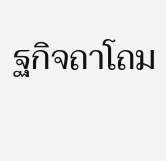ฐกิจถาโถม